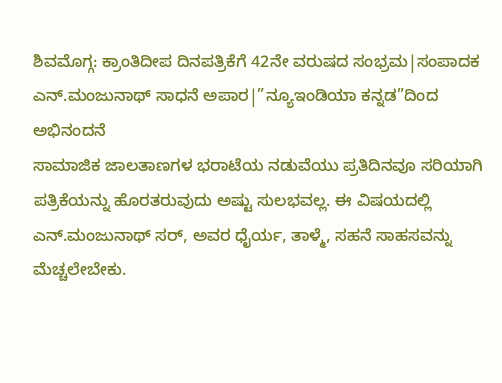ಶಿವಮೊಗ್ಗ: ಕ್ರಾಂತಿದೀಪ ದಿನಪತ್ರಿಕೆಗೆ 42ನೇ ವರುಷದ ಸಂಭ್ರಮ|ಸಂಪಾದಕ ಎನ್.ಮಂಜುನಾಥ್ ಸಾಧನೆ ಅಪಾರ|”ನ್ಯೂಇಂಡಿಯಾ ಕನ್ನಡ”ದಿಂದ ಅಭಿನಂದನೆ
ಸಾಮಾಜಿಕ ಜಾಲತಾಣಗಳ ಭರಾಟೆಯ ನಡುವೆಯು ಪ್ರತಿದಿನವೂ ಸರಿಯಾಗಿ ಪತ್ರಿಕೆಯನ್ನು ಹೊರತರುವುದು ಅಷ್ಟು ಸುಲಭವಲ್ಲ. ಈ ವಿಷಯದಲ್ಲಿ ಎನ್.ಮಂಜುನಾಥ್ ಸರ್, ಅವರ ಧೈರ್ಯ, ತಾಳ್ಮೆ, ಸಹನೆ ಸಾಹಸವನ್ನು ಮೆಚ್ಚಲೇಬೇಕು.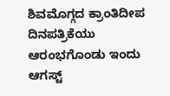ಶಿವಮೊಗ್ಗದ ಕ್ರಾಂತಿದೀಪ ದಿನಪತ್ರಿಕೆಯು ಆರಂಭಗೊಂಡು ಇಂದು ಆಗಸ್ಟ್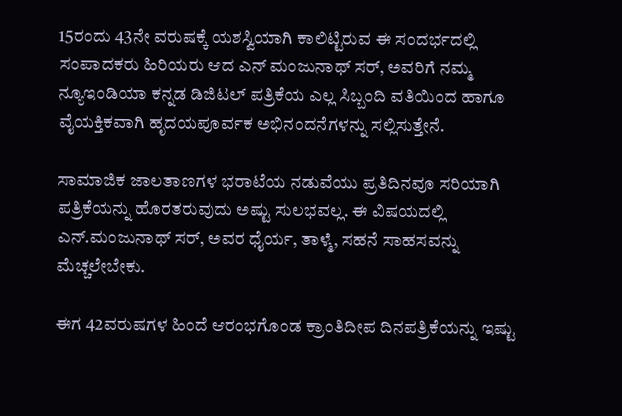15ರಂದು 43ನೇ ವರುಷಕ್ಕೆ ಯಶಸ್ವಿಯಾಗಿ ಕಾಲಿಟ್ಟಿರುವ ಈ ಸಂದರ್ಭದಲ್ಲಿ ಸಂಪಾದಕರು ಹಿರಿಯರು ಆದ ಎನ್ ಮಂಜುನಾಥ್ ಸರ್, ಅವರಿಗೆ ನಮ್ಮ ನ್ಯೂಇಂಡಿಯಾ ಕನ್ನಡ ಡಿಜಿಟಲ್ ಪತ್ರಿಕೆಯ ಎಲ್ಲ ಸಿಬ್ಬಂದಿ ವತಿಯಿಂದ ಹಾಗೂ ವೈಯಕ್ತಿಕವಾಗಿ ಹೃದಯಪೂರ್ವಕ ಅಭಿನಂದನೆಗಳನ್ನು ಸಲ್ಲಿಸುತ್ತೇನೆ.

ಸಾಮಾಜಿಕ ಜಾಲತಾಣಗಳ ಭರಾಟೆಯ ನಡುವೆಯು ಪ್ರತಿದಿನವೂ ಸರಿಯಾಗಿ ಪತ್ರಿಕೆಯನ್ನು ಹೊರತರುವುದು ಅಷ್ಟು ಸುಲಭವಲ್ಲ. ಈ ವಿಷಯದಲ್ಲಿ ಎನ್.ಮಂಜುನಾಥ್ ಸರ್, ಅವರ ಧೈರ್ಯ, ತಾಳ್ಮೆ, ಸಹನೆ ಸಾಹಸವನ್ನು ಮೆಚ್ಚಲೇಬೇಕು.

ಈಗ 42ವರುಷಗಳ ಹಿಂದೆ ಆರಂಭಗೊಂಡ ಕ್ರಾಂತಿದೀಪ ದಿನಪತ್ರಿಕೆಯನ್ನು ಇಷ್ಟು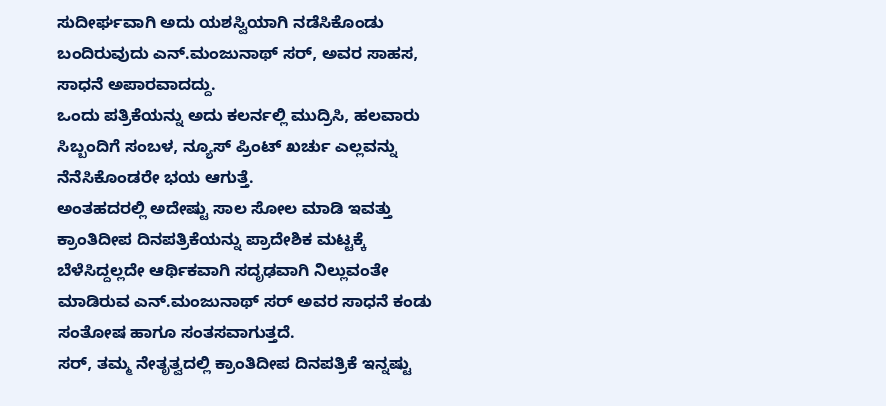ಸುದೀರ್ಘವಾಗಿ ಅದು ಯಶಸ್ವಿಯಾಗಿ ನಡೆಸಿಕೊಂಡು ಬಂದಿರುವುದು ಎನ್.ಮಂಜುನಾಥ್ ಸರ್, ಅವರ ಸಾಹಸ, ಸಾಧನೆ ಅಪಾರವಾದದ್ದು.
ಒಂದು ಪತ್ರಿಕೆಯನ್ನು ಅದು ಕಲರ್ನಲ್ಲಿ ಮುದ್ರಿಸಿ, ಹಲವಾರು ಸಿಬ್ಬಂದಿಗೆ ಸಂಬಳ, ನ್ಯೂಸ್ ಪ್ರಿಂಟ್ ಖರ್ಚು ಎಲ್ಲವನ್ನು ನೆನೆಸಿಕೊಂಡರೇ ಭಯ ಆಗುತ್ತೆ.
ಅಂತಹದರಲ್ಲಿ ಅದೇಷ್ಟು ಸಾಲ ಸೋಲ ಮಾಡಿ ಇವತ್ತು ಕ್ರಾಂತಿದೀಪ ದಿನಪತ್ರಿಕೆಯನ್ನು ಪ್ರಾದೇಶಿಕ ಮಟ್ಟಕ್ಕೆ ಬೆಳೆಸಿದ್ದಲ್ಲದೇ ಆರ್ಥಿಕವಾಗಿ ಸದೃಢವಾಗಿ ನಿಲ್ಲುವಂತೇ ಮಾಡಿರುವ ಎನ್.ಮಂಜುನಾಥ್ ಸರ್ ಅವರ ಸಾಧನೆ ಕಂಡು ಸಂತೋಷ ಹಾಗೂ ಸಂತಸವಾಗುತ್ತದೆ.
ಸರ್, ತಮ್ಮ ನೇತೃತ್ವದಲ್ಲಿ ಕ್ರಾಂತಿದೀಪ ದಿನಪತ್ರಿಕೆ ಇನ್ನಷ್ಟು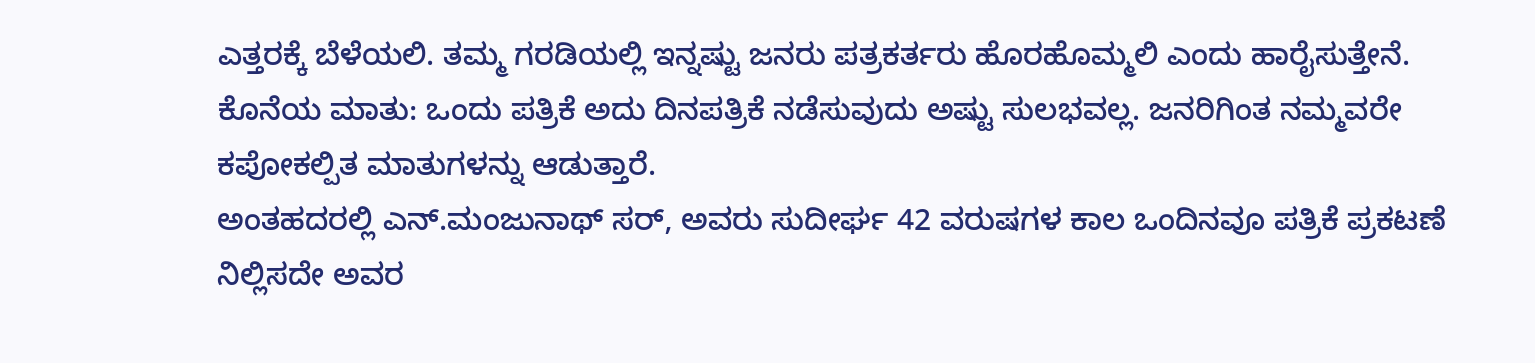ಎತ್ತರಕ್ಕೆ ಬೆಳೆಯಲಿ. ತಮ್ಮ ಗರಡಿಯಲ್ಲಿ ಇನ್ನಷ್ಟು ಜನರು ಪತ್ರಕರ್ತರು ಹೊರಹೊಮ್ಮಲಿ ಎಂದು ಹಾರೈಸುತ್ತೇನೆ.
ಕೊನೆಯ ಮಾತು: ಒಂದು ಪತ್ರಿಕೆ ಅದು ದಿನಪತ್ರಿಕೆ ನಡೆಸುವುದು ಅಷ್ಟು ಸುಲಭವಲ್ಲ. ಜನರಿಗಿಂತ ನಮ್ಮವರೇ ಕಪೋಕಲ್ಪಿತ ಮಾತುಗಳನ್ನು ಆಡುತ್ತಾರೆ.
ಅಂತಹದರಲ್ಲಿ ಎನ್.ಮಂಜುನಾಥ್ ಸರ್, ಅವರು ಸುದೀರ್ಘ 42 ವರುಷಗಳ ಕಾಲ ಒಂದಿನವೂ ಪತ್ರಿಕೆ ಪ್ರಕಟಣೆ ನಿಲ್ಲಿಸದೇ ಅವರ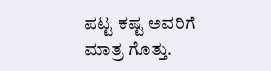ಪಟ್ಟ ಕಷ್ಟ ಅವರಿಗೆ ಮಾತ್ರ ಗೊತ್ತು.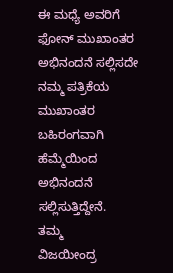ಈ ಮಧ್ಯೆ ಅವರಿಗೆ ಫೋನ್ ಮುಖಾಂತರ ಅಭಿನಂದನೆ ಸಲ್ಲಿಸದೇ ನಮ್ಮ ಪತ್ರಿಕೆಯ ಮುಖಾಂತರ ಬಹಿರಂಗವಾಗಿ ಹೆಮ್ಮೆಯಿಂದ ಅಭಿನಂದನೆ ಸಲ್ಲಿಸುತ್ತಿದ್ದೇನೆ.
ತಮ್ಮ
ವಿಜಯೀಂದ್ರ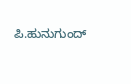ಪಿ.ಹುನುಗುಂದ್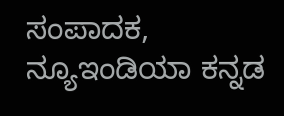ಸಂಪಾದಕ,
ನ್ಯೂಇಂಡಿಯಾ ಕನ್ನಡ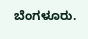ಬೆಂಗಳೂರು.